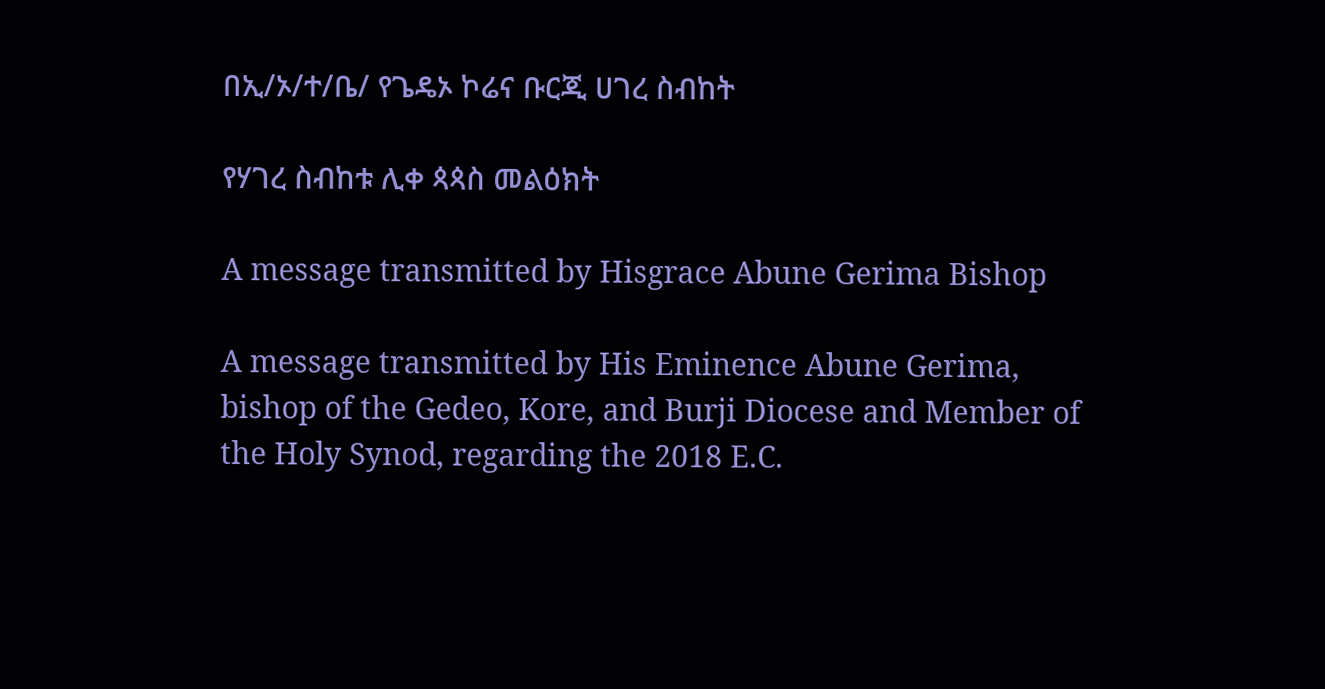በኢ/ኦ/ተ/ቤ/ የጌዴኦ ኮሬና ቡርጂ ሀገረ ስብከት

የሃገረ ስብከቱ ሊቀ ጳጳስ መልዕክት

A message transmitted by Hisgrace Abune Gerima Bishop

A message transmitted by His Eminence Abune Gerima, bishop of the Gedeo, Kore, and Burji Diocese and Member of the Holy Synod, regarding the 2018 E.C.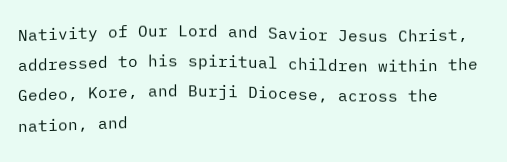Nativity of Our Lord and Savior Jesus Christ, addressed to his spiritual children within the Gedeo, Kore, and Burji Diocese, across the nation, and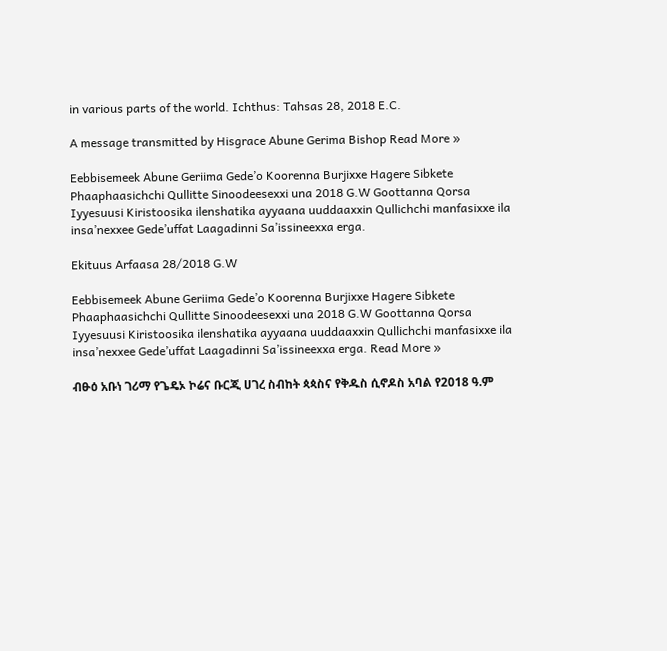in various parts of the world. Ichthus: Tahsas 28, 2018 E.C.

A message transmitted by Hisgrace Abune Gerima Bishop Read More »

Eebbisemeek Abune Geriima Gede’o Koorenna Burjixxe Hagere Sibkete Phaaphaasichchi Qullitte Sinoodeesexxi una 2018 G.W Goottanna Qorsa Iyyesuusi Kiristoosika ilenshatika ayyaana uuddaaxxin Qullichchi manfasixxe ila insa’nexxee Gede’uffat Laagadinni Sa’issineexxa erga.

Ekituus Arfaasa 28/2018 G.W

Eebbisemeek Abune Geriima Gede’o Koorenna Burjixxe Hagere Sibkete Phaaphaasichchi Qullitte Sinoodeesexxi una 2018 G.W Goottanna Qorsa Iyyesuusi Kiristoosika ilenshatika ayyaana uuddaaxxin Qullichchi manfasixxe ila insa’nexxee Gede’uffat Laagadinni Sa’issineexxa erga. Read More »

ብፁዕ አቡነ ገሪማ የጌዴኦ ኮሬና ቡርጂ ሀገረ ስብከት ጳጳስና የቅዱስ ሲኖዶስ አባል የ2018 ዓ.ም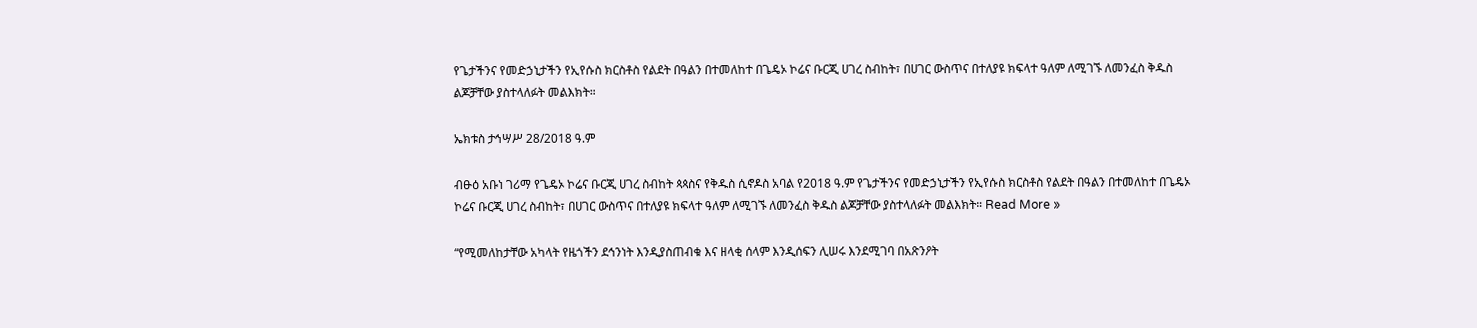የጌታችንና የመድኃኒታችን የኢየሱስ ክርስቶስ የልደት በዓልን በተመለከተ በጌዴኦ ኮሬና ቡርጂ ሀገረ ስብከት፣ በሀገር ውስጥና በተለያዩ ክፍላተ ዓለም ለሚገኙ ለመንፈስ ቅዱስ ልጆቻቸው ያስተላለፉት መልእክት።

ኤክቱስ ታኅሣሥ 28/2018 ዓ.ም

ብፁዕ አቡነ ገሪማ የጌዴኦ ኮሬና ቡርጂ ሀገረ ስብከት ጳጳስና የቅዱስ ሲኖዶስ አባል የ2018 ዓ.ም የጌታችንና የመድኃኒታችን የኢየሱስ ክርስቶስ የልደት በዓልን በተመለከተ በጌዴኦ ኮሬና ቡርጂ ሀገረ ስብከት፣ በሀገር ውስጥና በተለያዩ ክፍላተ ዓለም ለሚገኙ ለመንፈስ ቅዱስ ልጆቻቸው ያስተላለፉት መልእክት። Read More »

“የሚመለከታቸው አካላት የዜጎችን ደኅንነት እንዲያስጠብቁ እና ዘላቂ ሰላም እንዲሰፍን ሊሠሩ እንደሚገባ በአጽንዖት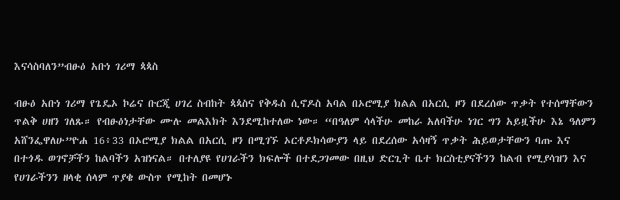እናሳስባለን”ብፁዕ አቡነ ገሪማ ጳጳስ

ብፁዕ አቡነ ገሪማ የጌዴኦ ኮሬና ቡርጂ ሀገረ ስብከት ጳጳስና የቅዱስ ሲኖዶስ አባል በኦሮሚያ ክልል በአርሲ ዞን በደረሰው ጥቃት የተሰማቸውን ጥልቅ ሀዘን ገለጹ። የብፁዕነታቸው ሙሉ መልእክት እንደሚከተለው ነው። “በዓለም ሳላችሁ መከራ አለባችሁ ነገር ግን አይዟችሁ እኔ ዓለምን አሸንፌዋለሁ”ዮሐ 16፥33 በኦሮሚያ ክልል በአርሲ ዞን በሚገኙ ኦርቶዶክሳውያን ላይ በደረሰው አሳዛኝ ጥቃት ሕይወታቸውን ባጡ እና በተጎዱ ወገኖቻችን ከልባችን አዝነናል። በተለያዩ የሀገራችን ክፍሎች በተደጋገመው በዚህ ድርጊት ቤተ ክርስቲያናችንን ከልብ የሚያሳዝን እና የሀገራችንን ዘላቂ ሰላም ጥያቄ ውስጥ የሚከት በመሆኑ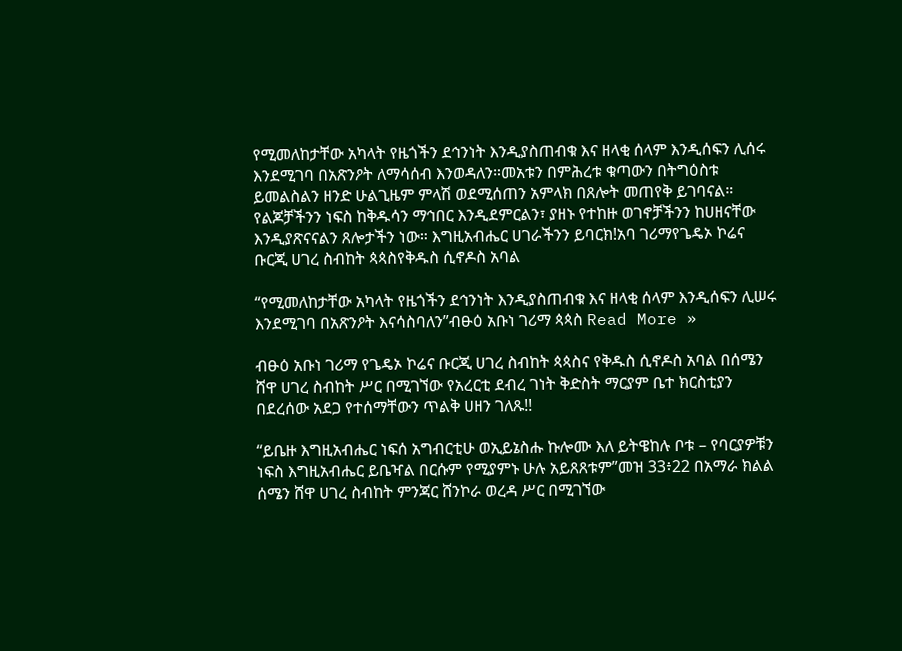የሚመለከታቸው አካላት የዜጎችን ደኅንነት እንዲያስጠብቁ እና ዘላቂ ሰላም እንዲሰፍን ሊሰሩ እንደሚገባ በአጽንዖት ለማሳሰብ እንወዳለን።መአቱን በምሕረቱ ቁጣውን በትግዕስቱ ይመልስልን ዘንድ ሁልጊዜም ምላሽ ወደሚሰጠን አምላክ በጸሎት መጠየቅ ይገባናል። የልጆቻችንን ነፍስ ከቅዱሳን ማኅበር እንዲደምርልን፣ ያዘኑ የተከዙ ወገኖቻችንን ከሀዘናቸው እንዲያጽናናልን ጸሎታችን ነው። እግዚአብሔር ሀገራችንን ይባርክ!አባ ገሪማየጌዴኦ ኮሬና ቡርጂ ሀገረ ስብከት ጳጳስየቅዱስ ሲኖዶስ አባል

“የሚመለከታቸው አካላት የዜጎችን ደኅንነት እንዲያስጠብቁ እና ዘላቂ ሰላም እንዲሰፍን ሊሠሩ እንደሚገባ በአጽንዖት እናሳስባለን”ብፁዕ አቡነ ገሪማ ጳጳስ Read More »

ብፁዕ አቡነ ገሪማ የጌዴኦ ኮሬና ቡርጂ ሀገረ ስብከት ጳጳስና የቅዱስ ሲኖዶስ አባል በሰሜን ሸዋ ሀገረ ስብከት ሥር በሚገኘው የአረርቲ ደብረ ገነት ቅድስት ማርያም ቤተ ክርስቲያን በደረሰው አደጋ የተሰማቸውን ጥልቅ ሀዘን ገለጹ!!

“ይቤዙ እግዚአብሔር ነፍሰ አግብርቲሁ ወኢይኔስሑ ኩሎሙ እለ ይትዌከሉ ቦቱ – የባርያዎቹን ነፍስ እግዚአብሔር ይቤዣል በርሱም የሚያምኑ ሁሉ አይጸጸቱም”መዝ 33፥22 በአማራ ክልል ሰሜን ሸዋ ሀገረ ስብከት ምንጃር ሸንኮራ ወረዳ ሥር በሚገኘው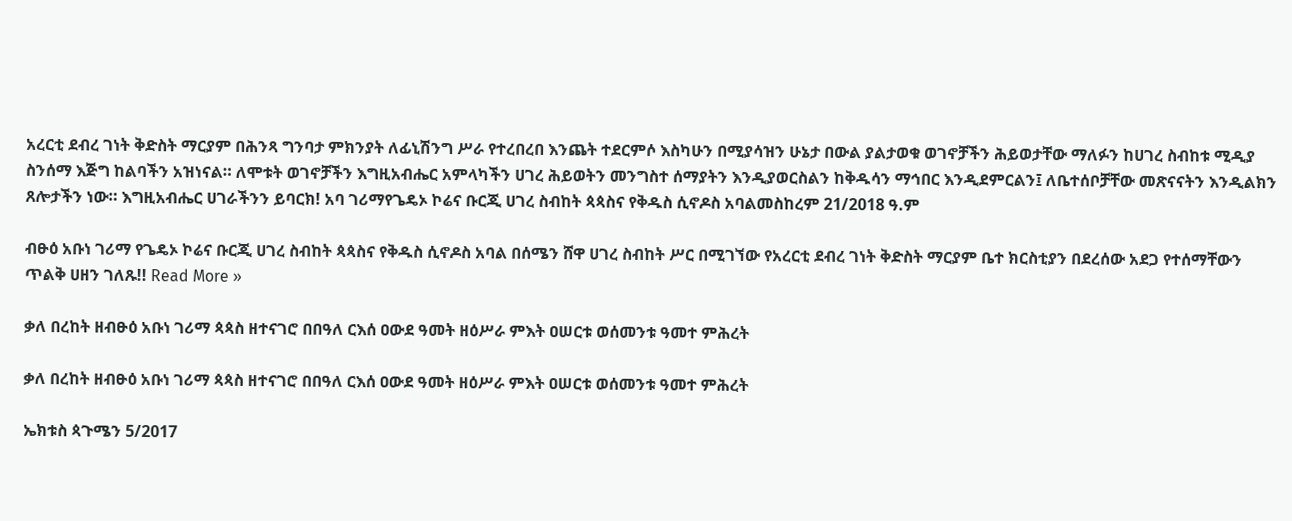አረርቲ ደብረ ገነት ቅድስት ማርያም በሕንጻ ግንባታ ምክንያት ለፊኒሽንግ ሥራ የተረበረበ እንጨት ተደርምሶ እስካሁን በሚያሳዝን ሁኔታ በውል ያልታወቁ ወገኖቻችን ሕይወታቸው ማለፉን ከሀገረ ስብከቱ ሚዲያ ስንሰማ እጅግ ከልባችን አዝነናል። ለሞቱት ወገኖቻችን እግዚአብሔር አምላካችን ሀገረ ሕይወትን መንግስተ ሰማያትን እንዲያወርስልን ከቅዱሳን ማኅበር እንዲደምርልን፤ ለቤተሰቦቻቸው መጽናናትን እንዲልክን ጸሎታችን ነው። እግዚአብሔር ሀገራችንን ይባርክ! አባ ገሪማየጌዴኦ ኮሬና ቡርጂ ሀገረ ስብከት ጳጳስና የቅዱስ ሲኖዶስ አባልመስከረም 21/2018 ዓ.ም

ብፁዕ አቡነ ገሪማ የጌዴኦ ኮሬና ቡርጂ ሀገረ ስብከት ጳጳስና የቅዱስ ሲኖዶስ አባል በሰሜን ሸዋ ሀገረ ስብከት ሥር በሚገኘው የአረርቲ ደብረ ገነት ቅድስት ማርያም ቤተ ክርስቲያን በደረሰው አደጋ የተሰማቸውን ጥልቅ ሀዘን ገለጹ!! Read More »

ቃለ በረከት ዘብፁዕ አቡነ ገሪማ ጳጳስ ዘተናገሮ በበዓለ ርእሰ ዐውደ ዓመት ዘዕሥራ ምእት ዐሠርቱ ወሰመንቱ ዓመተ ምሕረት

ቃለ በረከት ዘብፁዕ አቡነ ገሪማ ጳጳስ ዘተናገሮ በበዓለ ርእሰ ዐውደ ዓመት ዘዕሥራ ምእት ዐሠርቱ ወሰመንቱ ዓመተ ምሕረት

ኤክቱስ ጳጉሜን 5/2017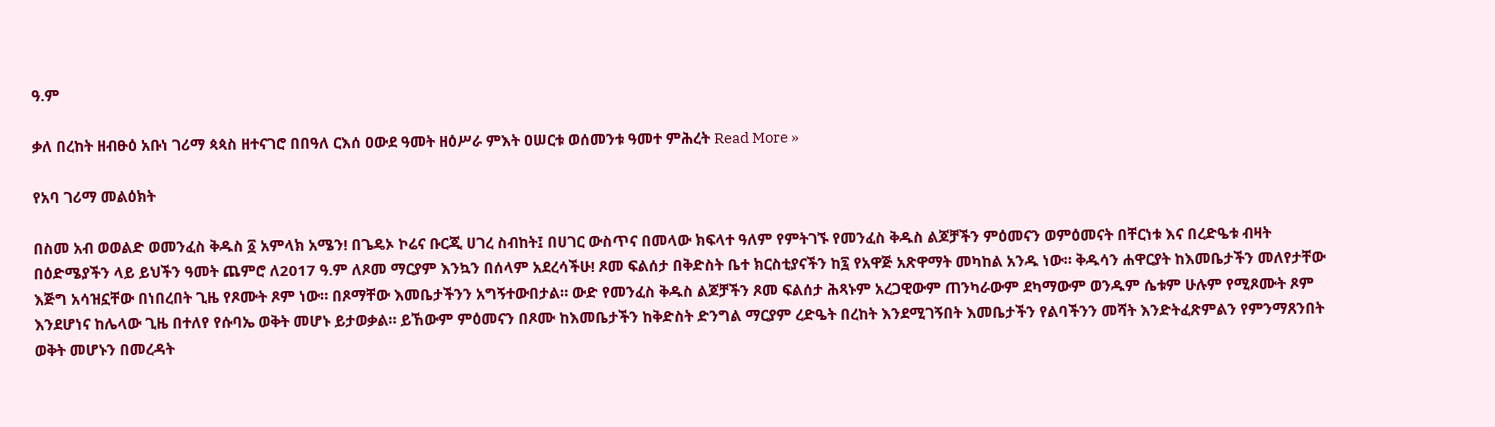ዓ.ም

ቃለ በረከት ዘብፁዕ አቡነ ገሪማ ጳጳስ ዘተናገሮ በበዓለ ርእሰ ዐውደ ዓመት ዘዕሥራ ምእት ዐሠርቱ ወሰመንቱ ዓመተ ምሕረት Read More »

የአባ ገሪማ መልዕክት

በስመ አብ ወወልድ ወመንፈስ ቅዱስ ፩ አምላክ አሜን! በጌዴኦ ኮሬና ቡርጂ ሀገረ ስብከት፤ በሀገር ውስጥና በመላው ክፍላተ ዓለም የምትገኙ የመንፈስ ቅዱስ ልጆቻችን ምዕመናን ወምዕመናት በቸርነቱ እና በረድዔቱ ብዛት በዕድሜያችን ላይ ይህችን ዓመት ጨምሮ ለ2017 ዓ.ም ለጾመ ማርያም እንኳን በሰላም አደረሳችሁ! ጾመ ፍልሰታ በቅድስት ቤተ ክርስቲያናችን ከ፯ የአዋጅ አጽዋማት መካከል አንዱ ነው። ቅዱሳን ሐዋርያት ከእመቤታችን መለየታቸው እጅግ አሳዝኗቸው በነበረበት ጊዜ የጾሙት ጾም ነው። በጾማቸው እመቤታችንን አግኝተውበታል። ውድ የመንፈስ ቅዱስ ልጆቻችን ጾመ ፍልሰታ ሕጻኑም አረጋዊውም ጠንካራውም ደካማውም ወንዱም ሴቱም ሁሉም የሚጾሙት ጾም እንደሆነና ከሌላው ጊዜ በተለየ የሱባኤ ወቅት መሆኑ ይታወቃል። ይኸውም ምዕመናን በጾሙ ከእመቤታችን ከቅድስት ድንግል ማርያም ረድዔት በረከት እንደሚገኝበት እመቤታችን የልባችንን መሻት እንድትፈጽምልን የምንማጸንበት ወቅት መሆኑን በመረዳት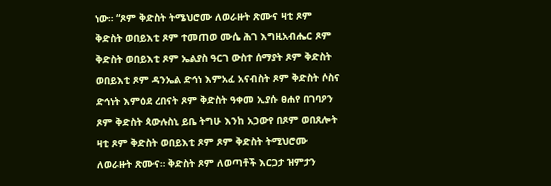ነው። “ጾም ቅድስት ትሜህሮሙ ለወራዙት ጽሙና ዛቲ ጾም ቅድስት ወበይእቲ ጾም ተመጠወ ሙሴ ሕገ እግዚአብሔር ጾም ቅድስት ወበይእቲ ጾም ኤልያስ ዓርገ ውስተ ሰማያት ጾም ቅድስት ወበይእቲ ጾም ዳንኤል ድኅነ እምአፈ አናብስት ጾም ቅድስት ሶስና ድኅነት እምዕደ ረበናት ጾም ቅድስት ዓቀመ ኢያሱ ፀሐየ በገባዖን ጾም ቅድስት ጳውሉስኒ ይቤ ትግሁ እንከ አኃውየ በጾም ወበጸሎት ዛቲ ጾም ቅድስት ወበይእቲ ጾም ጾም ቅድስት ትሚህሮሙ ለወራዙት ጽሙና። ቅድስት ጾም ለወጣቶች እርጋታ ዝምታን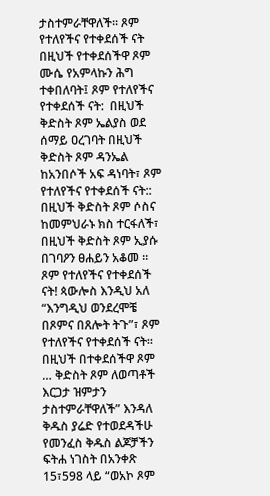ታስተምራቸዋለች፡፡ ጾም የተለየችና የተቀደሰች ናት በዚህች የተቀደሰችዋ ጾም ሙሴ የአምላኩን ሕግ ተቀበለባት፤ ጾም የተለየችና የተቀደሰች ናት:  በዚህች ቅድስት ጾም ኤልያስ ወደ ሰማይ ዐረገባት በዚህች ቅድስት ጾም ዳንኤል ከአንበሶች አፍ ዳነባት፣ ጾም የተለየችና የተቀደሰች ናት:: በዚህች ቅድስት ጾም ሶስና ከመምህራኑ ክስ ተርፋለች፣ በዚህች ቅድስት ጾም ኢያሱ በገባዖን ፀሐይን አቆመ ። ጾም የተለየችና የተቀደሰች ናት! ጳውሎስ እንዲህ አለ “እንግዲህ ወንደረሞቼ በጾምና በጸሎት ትጉ”፣ ጾም የተለየችና የተቀደሰች ናት። በዚህች በተቀደሰችዋ ጾም … ቅድስት ጾም ለወጣቶች እርጋታ ዝምታን ታስተምራቸዋለች” እንዳለ ቅዱስ ያሬድ የተወደዳችሁ የመንፈስ ቅዱስ ልጆቻችን ፍትሐ ነገስት በአንቀጽ 15፣598 ላይ “ወአኮ ጾም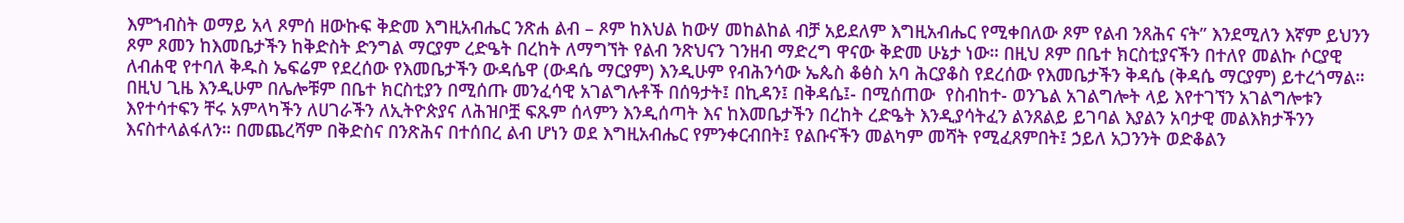እምኀብስት ወማይ አላ ጾምሰ ዘውኩፍ ቅድመ እግዚአብሔር ንጽሐ ልብ – ጾም ከእህል ከውሃ መከልከል ብቻ አይደለም እግዚአብሔር የሚቀበለው ጾም የልብ ንጸሕና ናት” እንደሚለን እኛም ይህንን ጾም ጾመን ከእመቤታችን ከቅድስት ድንግል ማርያም ረድዔት በረከት ለማግኘት የልብ ንጽህናን ገንዘብ ማድረግ ዋናው ቅድመ ሁኔታ ነው። በዚህ ጾም በቤተ ክርስቲያናችን በተለየ መልኩ ሶርያዊ ለብሐዊ የተባለ ቅዱስ ኤፍሬም የደረሰው የእመቤታችን ውዳሴዋ (ውዳሴ ማርያም) እንዲሁም የብሕንሳው ኤጴስ ቆፅስ አባ ሕርያቆስ የደረሰው የእመቤታችን ቅዳሴ (ቅዳሴ ማርያም) ይተረጎማል። በዚህ ጊዜ እንዲሁም በሌሎቹም በቤተ ክርስቲያን በሚሰጡ መንፈሳዊ አገልግሉቶች በሰዓታት፤ በኪዳን፤ በቅዳሴ፤- በሚሰጠው  የስብከተ- ወንጌል አገልግሎት ላይ እየተገኘን አገልግሎቱን እየተሳተፍን ቸሩ አምላካችን ለሀገራችን ለኢትዮጵያና ለሕዝቦቿ ፍጹም ሰላምን እንዲሰጣት እና ከእመቤታችን በረከት ረድዔት እንዲያሳትፈን ልንጸልይ ይገባል እያልን አባታዊ መልእክታችንን እናስተላልፋለን። በመጨረሻም በቅድስና በንጽሕና በተሰበረ ልብ ሆነን ወደ እግዚአብሔር የምንቀርብበት፤ የልቡናችን መልካም መሻት የሚፈጸምበት፤ ኃይለ አጋንንት ወድቆልን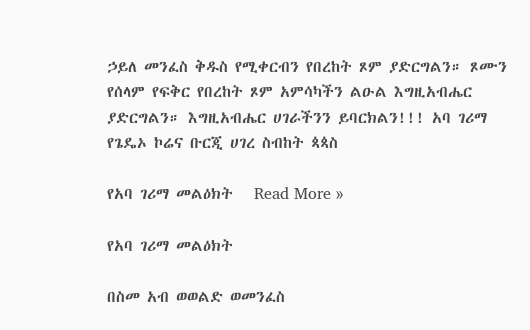ኃይለ መንፈስ ቅዱስ የሚቀርብን የበረከት ጾም ያድርግልን። ጾሙን የሰላም የፍቅር የበረከት ጾም አምሳካችን ልዑል እግዚአብሔር ያድርግልን። እግዚአብሔር ሀገራችንን ይባርክልን!!! አባ ገሪማ የጌዴኦ ኮሬና ቡርጂ ሀገረ ስብከት ጳጳስ

የአባ ገሪማ መልዕክት   Read More »

የአባ ገሪማ መልዕክት

በስመ አብ ወወልድ ወመንፈስ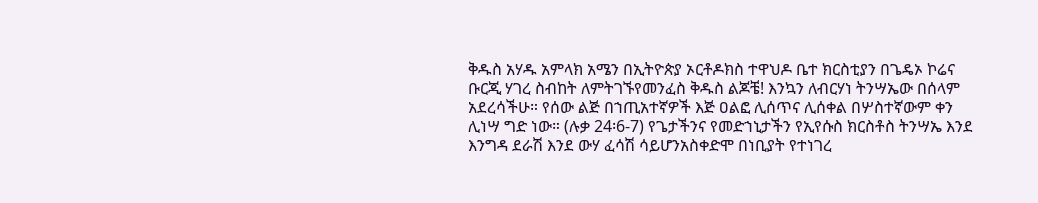ቅዱስ አሃዱ አምላክ አሜን በኢትዮጵያ ኦርቶዶክስ ተዋህዶ ቤተ ክርስቲያን በጌዴኦ ኮሬና ቡርጂ ሃገረ ስብከት ለምትገኙየመንፈስ ቅዱስ ልጆቼ! እንኳን ለብርሃነ ትንሣኤው በሰላም አደረሳችሁ። የሰው ልጅ በኀጢአተኛዎች እጅ ዐልፎ ሊሰጥና ሊሰቀል በሦስተኛውም ቀን ሊነሣ ግድ ነው። (ሉቃ 24፡6-7) የጌታችንና የመድኀኒታችን የኢየሱስ ክርስቶስ ትንሣኤ እንደ እንግዳ ደራሽ እንደ ውሃ ፈሳሽ ሳይሆንአስቀድሞ በነቢያት የተነገረ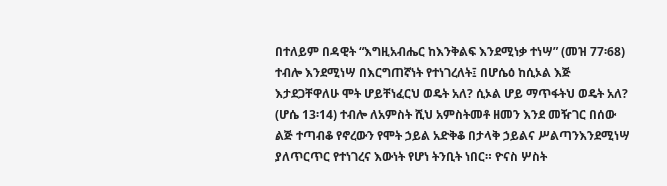በተለይም በዳዊት “እግዚአብሔር ከእንቅልፍ እንደሚነቃ ተነሣ” (መዝ 77፡68) ተብሎ እንደሚነሣ በእርግጠኛነት የተነገረለት፤ በሆሴዕ ከሲኦል እጅ እታደጋቸዋለሁ ሞት ሆይቸነፈርህ ወዴት አለ? ሲኦል ሆይ ማጥፋትህ ወዴት አለ? (ሆሴ 13፡14) ተብሎ ለአምስት ሺህ አምስትመቶ ዘመን እንደ መዥገር በሰው ልጅ ተጣብቆ የኖረውን የሞት ኃይል አድቅቆ በታላቅ ኃይልና ሥልጣንእንደሚነሣ ያለጥርጥር የተነገረና እውነት የሆነ ትንቢት ነበር። ዮናስ ሦስት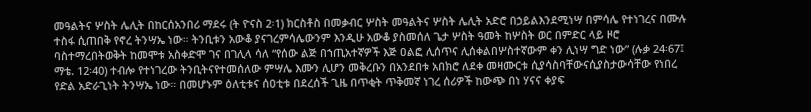መዓልትና ሦስት ሌሊት በከርሰአንበሪ ማደሩ (ት ዮናስ 2፡1) ክርስቶስ በመቃብር ሦስት መዓልትና ሦስት ሌሊት አድሮ በኃይልእንደሚነሣ በምሳሌ የተነገረና በሙሉ ተስፋ ሲጠበቅ የኖረ ትንሣኤ ነው። ትንቢቱን አውቆ ያናገረምሳሌውንም እንዲሁ አውቆ ያስመሰለ ጌታ ሦስት ዓመት ከሦስት ወር በምድር ላይ ዞሮ ባስተማረበትወቅት ከመሞቱ አስቀድሞ ገና በገሊላ ሳለ “የሰው ልጅ በኀጢአተኛዎች እጅ ዐልፎ ሊሰጥና ሊሰቀልበሦስተኛውም ቀን ሊነሣ ግድ ነው” (ሉቃ 24፡67፤ ማቴ. 12፡40) ተብሎ የተነገረው ትንቢትናየተመሰለው ምሣሌ እሙን ሊሆን መቅረቡን በአንደበቱ አበክሮ ለደቀ መዛሙርቱ ሲያሳስባቸውናሲያስታውሳቸው የነበረ የድል አድራጊነት ትንሣኤ ነው። በመሆኑም ዕለቲቱና ሰዐቲቱ በደረሰች ጊዜ በጥቂት ጥቅመኛ ነገረ ሰሪዎች ከውጭ በነ ሃናና ቀያፍ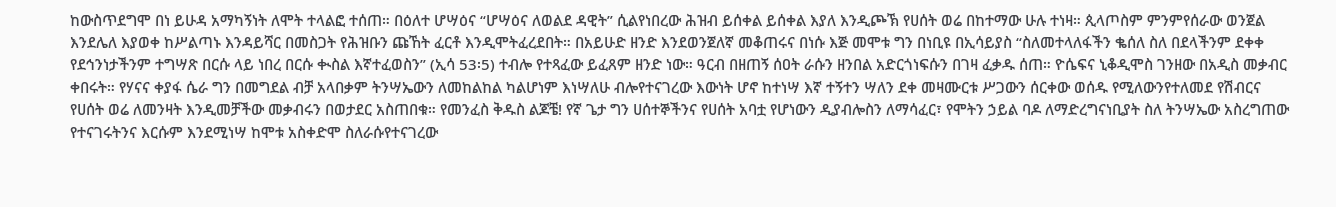ከውስጥደግሞ በነ ይሁዳ አማካኝነት ለሞት ተላልፎ ተሰጠ። በዕለተ ሆሣዕና “ሆሣዕና ለወልደ ዳዊት” ሲልየነበረው ሕዝብ ይሰቀል ይሰቀል እያለ እንዲጮኽ የሀሰት ወሬ በከተማው ሁሉ ተነዛ። ጲላጦስም ምንምየሰራው ወንጀል እንደሌለ እያወቀ ከሥልጣኑ እንዳይሻር በመስጋት የሕዝቡን ጩኸት ፈርቶ እንዲሞትፈረደበት። በአይሁድ ዘንድ እንደወንጀለኛ መቆጠሩና በነሱ እጅ መሞቱ ግን በነቢዩ በኢሳይያስ “ስለመተላለፋችን ቈሰለ ስለ በደላችንም ደቀቀ የደኅንነታችንም ተግሣጽ በርሱ ላይ ነበረ በርሱ ቊስል እኛተፈወስን” (ኢሳ 53፡5) ተብሎ የተጻፈው ይፈጸም ዘንድ ነው። ዓርብ በዘጠኝ ሰዐት ራሱን ዘንበል አድርጎነፍሱን በገዛ ፈቃዱ ሰጠ። ዮሴፍና ኒቆዲሞስ ገንዘው በአዲስ መቃብር ቀበሩት። የሃናና ቀያፋ ሴራ ግን በመግደል ብቻ አላበቃም ትንሣኤውን ለመከልከል ካልሆነም እነሣለሁ ብሎየተናገረው እውነት ሆኖ ከተነሣ እኛ ተኝተን ሣለን ደቀ መዛሙርቱ ሥጋውን ሰርቀው ወሰዱ የሚለውንየተለመደ የሽብርና የሀሰት ወሬ ለመንዛት እንዲመቻችው መቃብሩን በወታደር አስጠበቁ። የመንፈስ ቅዱስ ልጆቼ! የኛ ጌታ ግን ሀሰተኞችንና የሀሰት አባቷ የሆነውን ዲያብሎስን ለማሳፈር፣ የሞትን ኃይል ባዶ ለማድረግናነቢያት ስለ ትንሣኤው አስረግጠው የተናገሩትንና እርሱም እንደሚነሣ ከሞቱ አስቀድሞ ስለራሱየተናገረው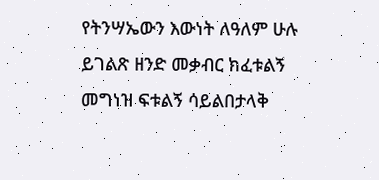የትንሣኤውን እውነት ለዓለም ሁሉ ይገልጽ ዘንድ መቃብር ክፈቱልኝ መግነዝ ፍቱልኝ ሳይልበታላቅ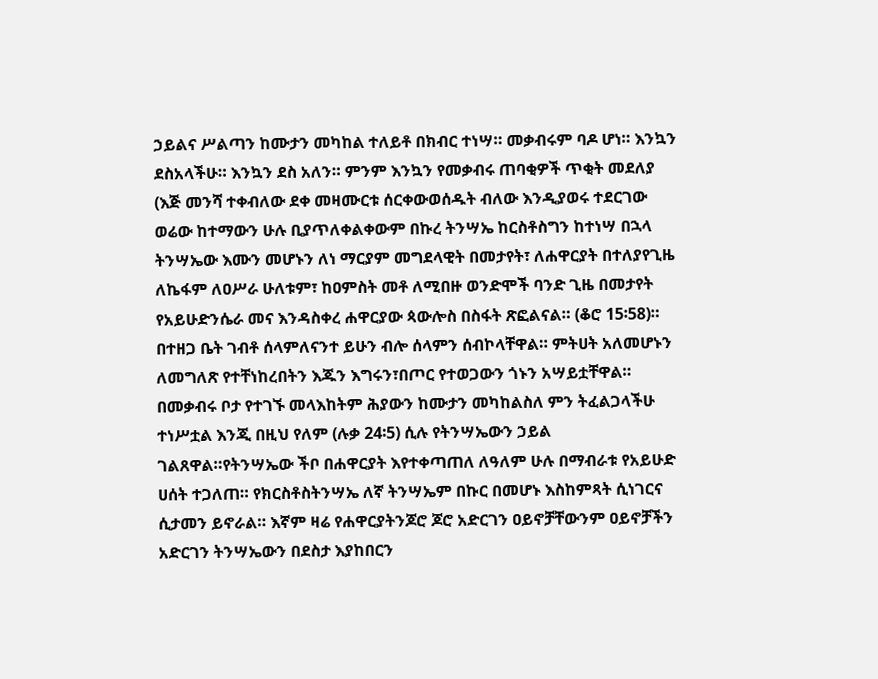ኃይልና ሥልጣን ከሙታን መካከል ተለይቶ በክብር ተነሣ። መቃብሩም ባዶ ሆነ። እንኳን ደስአላችሁ። እንኳን ደስ አለን። ምንም እንኳን የመቃብሩ ጠባቂዎች ጥቂት መደለያ (እጅ መንሻ ተቀብለው ደቀ መዛሙርቱ ሰርቀውወሰዱት ብለው እንዲያወሩ ተደርገው ወሬው ከተማውን ሁሉ ቢያጥለቀልቀውም በኩረ ትንሣኤ ከርስቶስግን ከተነሣ በኋላ ትንሣኤው እሙን መሆኑን ለነ ማርያም መግደላዊት በመታየት፣ ለሐዋርያት በተለያየጊዜ ለኬፋም ለዐሥራ ሁለቱም፣ ከዐምስት መቶ ለሚበዙ ወንድሞች ባንድ ጊዜ በመታየት የአይሁድንሴራ መና እንዳስቀረ ሐዋርያው ጳውሎስ በስፋት ጽፎልናል። (ቆሮ 15፡58)። በተዘጋ ቤት ገብቶ ሰላምለናንተ ይሁን ብሎ ሰላምን ሰብኮላቸዋል። ምትሀት አለመሆኑን ለመግለጽ የተቸነከረበትን እጁን እግሩን፣በጦር የተወጋውን ጎኑን አሣይቷቸዋል። በመቃብሩ ቦታ የተገኙ መላእከትም ሕያውን ከሙታን መካከልስለ ምን ትፈልጋላችሁ ተነሥቷል እንጂ በዚህ የለም (ሉቃ 24፡5) ሲሉ የትንሣኤውን ኃይል ገልጸዋል።የትንሣኤው ችቦ በሐዋርያት እየተቀጣጠለ ለዓለም ሁሉ በማብራቱ የአይሁድ ሀሰት ተጋለጠ። የክርስቶስትንሣኤ ለኛ ትንሣኤም በኩር በመሆኑ እስከምጻት ሲነገርና ሲታመን ይኖራል። እኛም ዛሬ የሐዋርያትንጆሮ ጆሮ አድርገን ዐይኖቻቸውንም ዐይኖቻችን አድርገን ትንሣኤውን በደስታ እያከበርን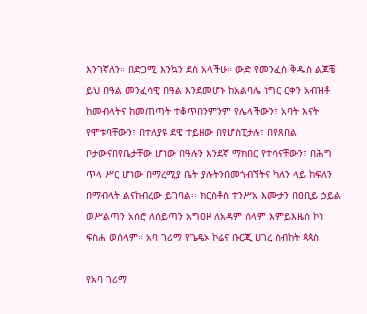እንገኛለን። በድጋሚ እንኳን ደስ አላችሁ። ውድ የመንፈስ ቅዱስ ልጆቼ ይህ በዓል መንፈሳዊ በዓል እንደመሆኑ ከአልባሌ ነግር ርቀን አብዝቶ ከመብላትና ከመጠጣት ተቆጥበንምንም የሌላችውን፣ አባት እናት የሞቱባቸውን፣ በተለያዩ ደዌ ተይዘው በየሆስፒታሉ፣ በየጸበል ቦታውናበየቤታቸው ሆነው በዓሉን እንደኛ ማክበር የተሳናቸውን፣ በሕግ ጥላ ሥር ሆነው በማረሚያ ቤት ያሉትንበመጎብኘትና ካለን ላይ ከፍለን በማብላት ልናከብረው ይገባል፡፡ ክርስቶስ ተንሥአ እሙታን በዐቢይ ኃይል ወሥልጣን አሰሮ ለሰይጣን አግዐዞ ለአዳም ሰላም እምይእዜሰ ኮነ ፍስሐ ወሰላም። አባ ገሪማ የጌዴኦ ኮሬና ቡርጂ ሀገረ ስብከት ጳጳስ

የአባ ገሪማ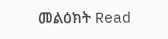መልዕክት Read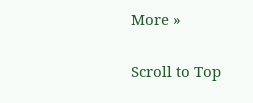More »

Scroll to Top